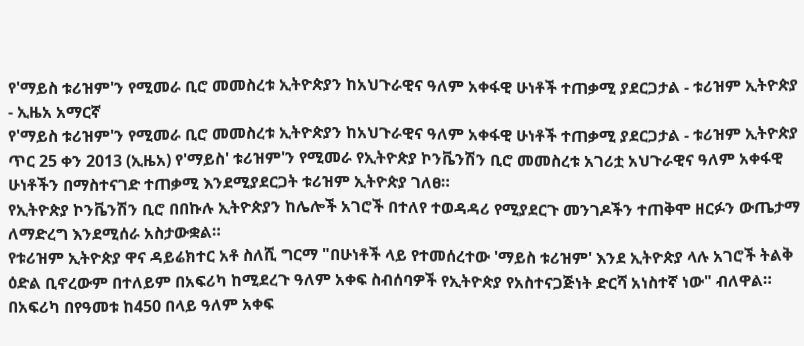የ'ማይስ ቱሪዝም'ን የሚመራ ቢሮ መመስረቱ ኢትዮጵያን ከአህጉራዊና ዓለም አቀፋዊ ሁነቶች ተጠቃሚ ያደርጋታል - ቱሪዝም ኢትዮጵያ - ኢዜአ አማርኛ
የ'ማይስ ቱሪዝም'ን የሚመራ ቢሮ መመስረቱ ኢትዮጵያን ከአህጉራዊና ዓለም አቀፋዊ ሁነቶች ተጠቃሚ ያደርጋታል - ቱሪዝም ኢትዮጵያ
ጥር 25 ቀን 2013 (ኢዜአ) የ'ማይስ' ቱሪዝም'ን የሚመራ የኢትዮጵያ ኮንቬንሽን ቢሮ መመስረቱ አገሪቷ አህጉራዊና ዓለም አቀፋዊ ሁነቶችን በማስተናገድ ተጠቃሚ እንደሚያደርጋት ቱሪዝም ኢትዮጵያ ገለፀ።
የኢትዮጵያ ኮንቬንሽን ቢሮ በበኩሉ ኢትዮጵያን ከሌሎች አገሮች በተለየ ተወዳዳሪ የሚያደርጉ መንገዶችን ተጠቅሞ ዘርፉን ውጤታማ ለማድረግ እንደሚሰራ አስታውቋል።
የቱሪዝም ኢትዮጵያ ዋና ዳይሬክተር አቶ ስለሺ ግርማ "በሁነቶች ላይ የተመሰረተው 'ማይስ ቱሪዝም' እንደ ኢትዮጵያ ላሉ አገሮች ትልቅ ዕድል ቢኖረውም በተለይም በአፍሪካ ከሚደረጉ ዓለም አቀፍ ስብሰባዎች የኢትዮጵያ የአስተናጋጅነት ድርሻ አነስተኛ ነው" ብለዋል።
በአፍሪካ በየዓመቱ ከ450 በላይ ዓለም አቀፍ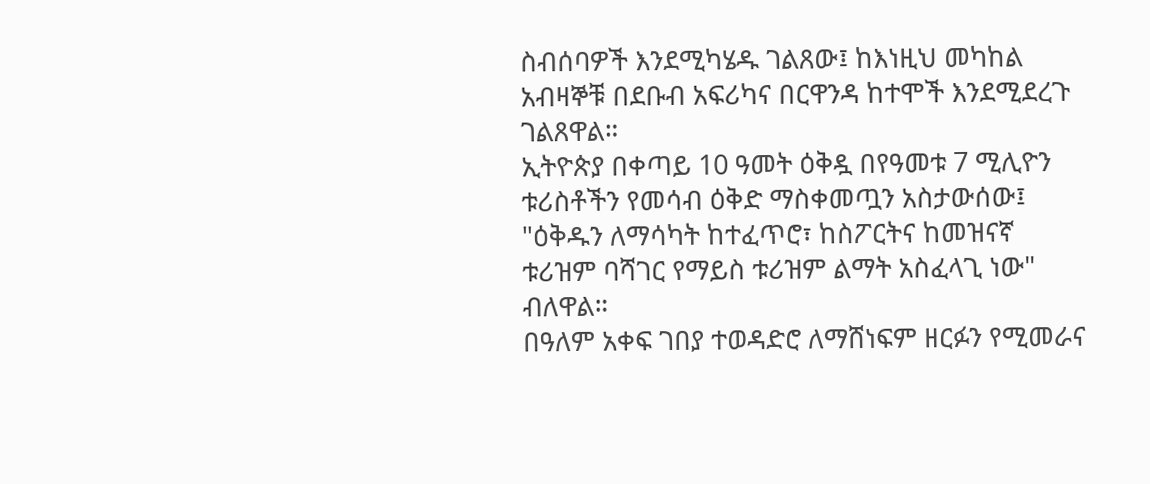ስብሰባዎች እንደሚካሄዱ ገልጸው፤ ከእነዚህ መካከል አብዛኞቹ በደቡብ አፍሪካና በርዋንዳ ከተሞች እንደሚደረጉ ገልጸዋል።
ኢትዮጵያ በቀጣይ 10 ዓመት ዕቅዷ በየዓመቱ 7 ሚሊዮን ቱሪስቶችን የመሳብ ዕቅድ ማስቀመጧን አስታውሰው፤ "ዕቅዱን ለማሳካት ከተፈጥሮ፣ ከስፖርትና ከመዝናኛ ቱሪዝም ባሻገር የማይስ ቱሪዝም ልማት አስፈላጊ ነው" ብለዋል።
በዓለም አቀፍ ገበያ ተወዳድሮ ለማሸነፍም ዘርፉን የሚመራና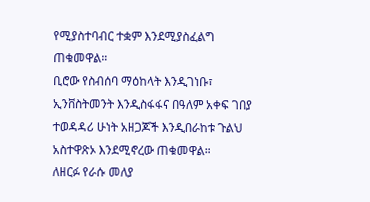የሚያስተባብር ተቋም እንደሚያስፈልግ ጠቁመዋል።
ቢሮው የስብሰባ ማዕከላት እንዲገነቡ፣ ኢንቨስትመንት እንዲስፋፋና በዓለም አቀፍ ገበያ ተወዳዳሪ ሁነት አዘጋጆች እንዲበራከቱ ጉልህ አስተዋጽኦ እንደሚኖረው ጠቁመዋል።
ለዘርፉ የራሱ መለያ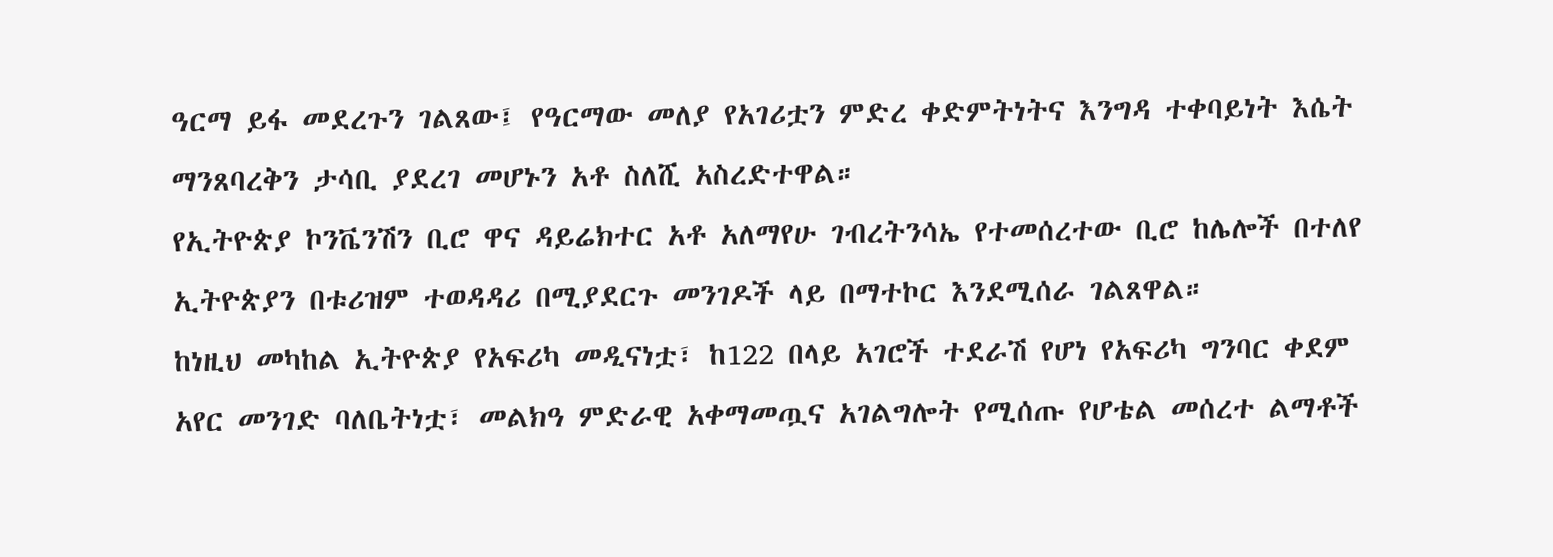ዓርማ ይፋ መደረጉን ገልጸው፤ የዓርማው መለያ የአገሪቷን ምድረ ቀድምትነትና እንግዳ ተቀባይነት እሴት ማንጸባረቅን ታሳቢ ያደረገ መሆኑን አቶ ስለሺ አስረድተዋል።
የኢትዮጵያ ኮንቬንሽን ቢሮ ዋና ዳይሬክተር አቶ አለማየሁ ገብረትንሳኤ የተመሰረተው ቢሮ ከሌሎች በተለየ ኢትዮጵያን በቱሪዝም ተወዳዳሪ በሚያደርጉ መንገዶች ላይ በማተኮር እንደሚሰራ ገልጸዋል።
ከነዚህ መካከል ኢትዮጵያ የአፍሪካ መዲናነቷ፣ ከ122 በላይ አገሮች ተደራሽ የሆነ የአፍሪካ ግንባር ቀደም አየር መንገድ ባለቤትነቷ፣ መልክዓ ምድራዊ አቀማመጧና አገልግሎት የሚሰጡ የሆቴል መሰረተ ልማቶች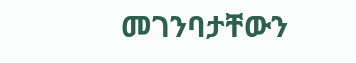መገንባታቸውን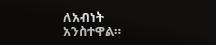ለአብነት አንስተዋል።